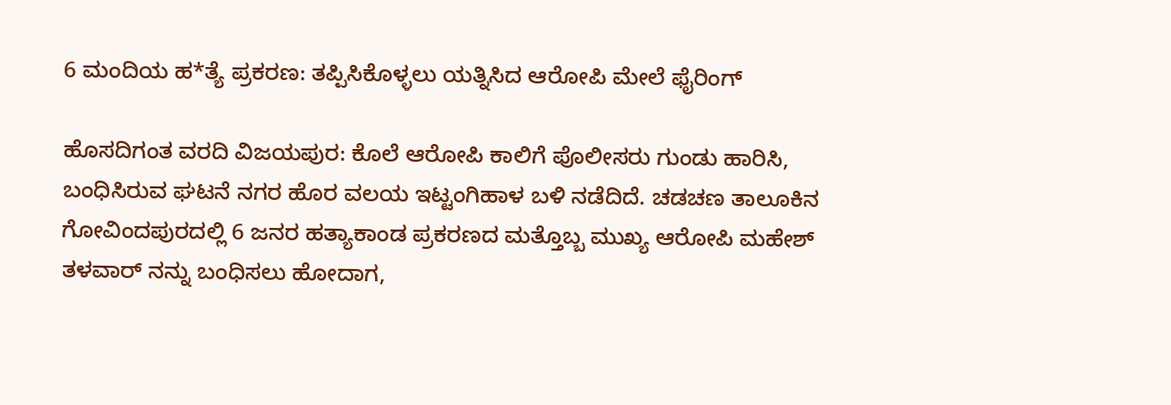6 ಮಂದಿಯ ಹ*ತ್ಯೆ ಪ್ರಕರಣ: ತಪ್ಪಿಸಿಕೊಳ್ಳಲು ಯತ್ನಿಸಿದ ಆರೋಪಿ ಮೇಲೆ ಫೈರಿಂಗ್

ಹೊಸದಿಗಂತ ವರದಿ ವಿಜಯಪುರ: ಕೊಲೆ ಆರೋಪಿ ಕಾಲಿಗೆ ಪೊಲೀಸರು ಗುಂಡು ಹಾರಿಸಿ, ಬಂಧಿಸಿರುವ ಘಟನೆ ನಗರ ಹೊರ ವಲಯ ಇಟ್ಟಂಗಿಹಾಳ ಬಳಿ ನಡೆದಿದೆ. ಚಡಚಣ ತಾಲೂಕಿನ ಗೋವಿಂದಪುರದಲ್ಲಿ 6 ಜನರ ಹತ್ಯಾಕಾಂಡ ಪ್ರಕರಣದ ಮತ್ತೊಬ್ಬ ಮುಖ್ಯ ಆರೋಪಿ ಮಹೇಶ್ ತಳವಾರ್ ನನ್ನು ಬಂಧಿಸಲು ಹೋದಾಗ,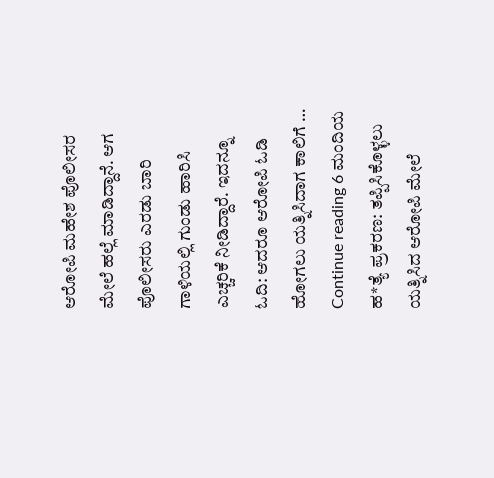ಆರೋಪಿ ಮಹೇಶ ಪೊಲೀಸರ ಮೇಲೆ ಹಲ್ಲೆ ಮಾಡಿದ್ದಾನೆ. ಆಗ ಪೊಲೀಸರು ಎರಡು ಬಾರಿ ಗಾಳಿಯಲ್ಲಿ ಗುಂಡು ಹಾರಿಸಿ ಎಚ್ಚರಿಕೆ ನೀಡಿದ್ದಾರೆ. ಇದನ್ನೂ ಓದಿ: ಆದರೂ ಆರೋಪಿ ಓಡಿ ಹೋಗಲು ಯತ್ನಿಸಿದಾಗ ಕಾಲಿಗೆ … Continue reading 6 ಮಂದಿಯ ಹ*ತ್ಯೆ ಪ್ರಕರಣ: ತಪ್ಪಿಸಿಕೊಳ್ಳಲು ಯತ್ನಿಸಿದ ಆರೋಪಿ ಮೇಲೆ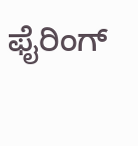ಫೈರಿಂಗ್